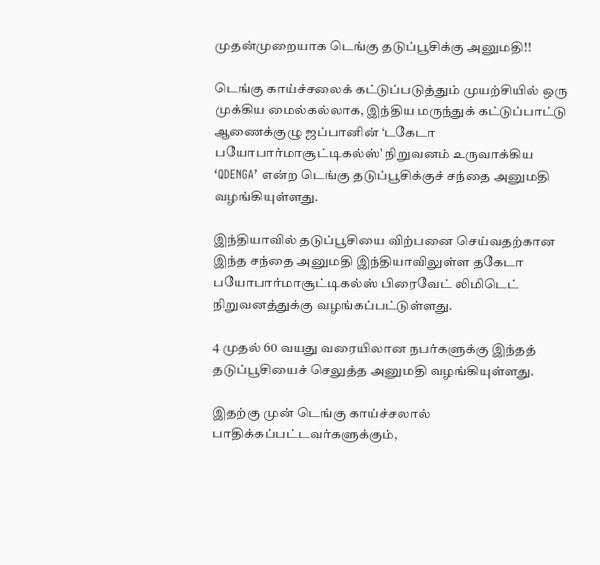முதன்முறையாக டெங்கு தடுப்பூசிக்கு அனுமதி!!

டெங்கு காய்ச்சலைக் கட்டுப்படுத்தும் முயற்சியில் ஒரு முக்கிய மைல்கல்லாக, இந்திய மருந்துக் கட்டுப்பாட்டு ஆணைக்குழு ஜப்பானின் ‘டகேடா பயோபார்மாசூட்டிகல்ஸ்’ நிறுவனம் உருவாக்கிய ‘QDENGA’ என்ற டெங்கு தடுப்பூசிக்குச் சந்தை அனுமதி வழங்கியுள்ளது.

இந்தியாவில் தடுப்பூசியை விற்பனை செய்வதற்கான இந்த சந்தை அனுமதி இந்தியாவிலுள்ள தகேடா பயோபார்மாசூட்டிகல்ஸ் பிரைவேட் லிமிடெட் நிறுவனத்துக்கு வழங்கப்பட்டுள்ளது.

4 முதல் 60 வயது வரையிலான நபர்களுக்கு இந்தத் தடுப்பூசியைச் செலுத்த அனுமதி வழங்கியுள்ளது.

இதற்கு முன் டெங்கு காய்ச்சலால் பாதிக்கப்பட்டவர்களுக்கும்,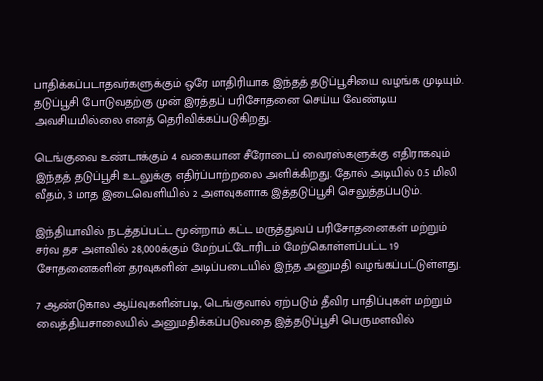பாதிக்கப்படாதவர்களுக்கும் ஒரே மாதிரியாக இந்தத் தடுப்பூசியை வழங்க முடியும். தடுப்பூசி போடுவதற்கு முன் இரத்தப் பரிசோதனை செய்ய வேண்டிய அவசியமில்லை எனத் தெரிவிக்கப்படுகிறது.

டெங்குவை உண்டாக்கும் 4 வகையான சீரோடைப் வைரஸ்களுக்கு எதிராகவும் இந்தத் தடுப்பூசி உடலுக்கு எதிர்ப்பாற்றலை அளிக்கிறது. தோல் அடியில் 0.5 மிலி வீதம், 3 மாத இடைவெளியில் 2 அளவுகளாக இத்தடுப்பூசி செலுத்தப்படும்.

இந்தியாவில் நடத்தப்பட்ட மூன்றாம் கட்ட மருத்துவப் பரிசோதனைகள் மற்றும் சர்வ தச அளவில் 28,000க்கும் மேற்பட்டோரிடம் மேற்கொள்ளப்பட்ட 19 சோதனைகளின் தரவுகளின் அடிப்படையில் இந்த அனுமதி வழங்கப்பட்டுள்ளது.

7 ஆண்டுகால ஆய்வுகளின்படி, டெங்குவால் ஏற்படும் தீவிர பாதிப்புகள் மற்றும் வைத்தியசாலையில் அனுமதிக்கப்படுவதை இத்தடுப்பூசி பெருமளவில்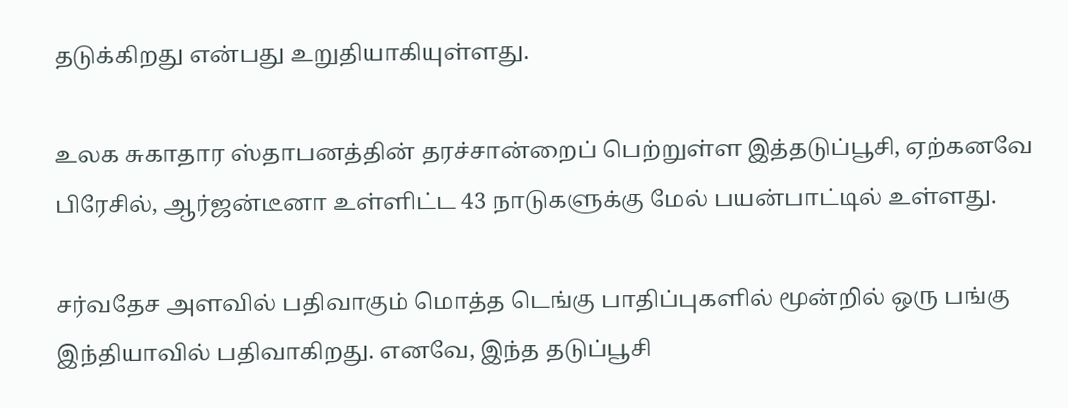தடுக்கிறது என்பது உறுதியாகியுள்ளது.

உலக சுகாதார ஸ்தாபனத்தின் தரச்சான்றைப் பெற்றுள்ள இத்தடுப்பூசி, ஏற்கனவே பிரேசில், ஆர்ஜன்டீனா உள்ளிட்ட 43 நாடுகளுக்கு மேல் பயன்பாட்டில் உள்ளது.

சர்வதேச அளவில் பதிவாகும் மொத்த டெங்கு பாதிப்புகளில் மூன்றில் ஒரு பங்கு இந்தியாவில் பதிவாகிறது. எனவே, இந்த தடுப்பூசி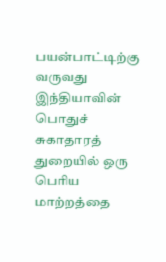பயன்பாட்டிற்கு வருவது இந்தியாவின் பொதுச் சுகாதாரத் துறையில் ஒரு பெரிய மாற்றத்தை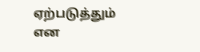ஏற்படுத்தும் என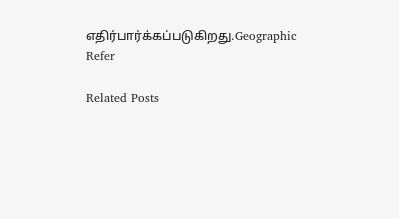எதிர்பார்க்கப்படுகிறது.Geographic Refer

Related Posts